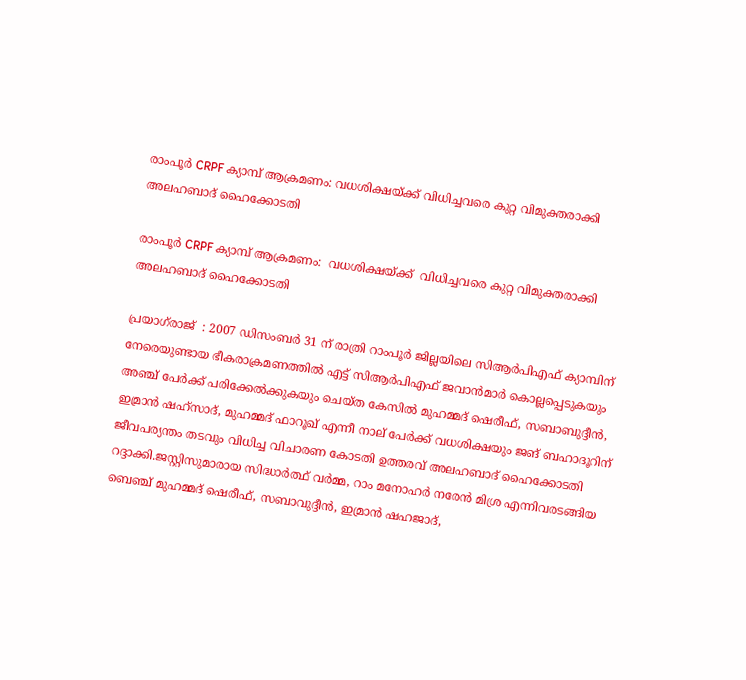രാംപൂർ CRPF ക്യാമ്പ് ആക്രമണം: വധശിക്ഷയ്‌ക്ക്‌ വിധിച്ചവരെ കുറ്റ വിമുക്തരാക്കി അലഹബാദ് ഹൈക്കോടതി

രാംപൂർ CRPF ക്യാമ്പ് ആക്രമണം:  വധശിക്ഷയ്‌ക്ക്‌  വിധിച്ചവരെ കുറ്റ വിമുക്തരാക്കി അലഹബാദ് ഹൈക്കോടതി

പ്രയാഗ്‌രാജ്  : 2007 ഡിസംബർ 31 ന് രാത്രി റാംപൂർ ജില്ലയിലെ സിആർപിഎഫ് ക്യാമ്പിന് നേരെയുണ്ടായ ഭീകരാക്രമണത്തിൽ എട്ട് സിആർപിഎഫ് ജവാൻമാർ കൊല്ലപ്പെടുകയും അഞ്ച് പേർക്ക് പരിക്കേൽക്കുകയും ചെയ്ത കേസിൽ മുഹമ്മദ് ഷെരീഫ്, സബാബുദ്ദീൻ, ഇമ്രാൻ ഷഹ്‌സാദ്, മുഹമ്മദ് ഫാറൂഖ് എന്നീ നാല് പേർക്ക് വധശിക്ഷയും ജങ് ബഹാദൂറിന് ജീവപര്യന്തം തടവും വിധിച്ച വിചാരണ കോടതി ഉത്തരവ് അലഹബാദ് ഹൈക്കോടതി റദ്ദാക്കി.ജസ്റ്റിസുമാരായ സിദ്ധാർത്ഥ് വർമ്മ, റാം മനോഹർ നരേൻ മിശ്ര എന്നിവരടങ്ങിയ ബെഞ്ച് മുഹമ്മദ് ഷെരീഫ്, സബാവുദ്ദീൻ, ഇമ്രാൻ ഷഹജാദ്,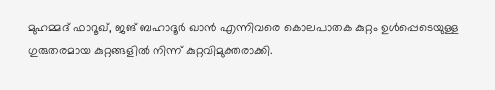മുഹമ്മദ് ഫാറൂഖ്, ജങ് ബഹാദൂർ ഖാൻ എന്നിവരെ കൊലപാതക കുറ്റം ഉൾപ്പെടെയുള്ള ഗുരുതരമായ കുറ്റങ്ങളിൽ നിന്ന് കുറ്റവിമുക്തരാക്കി.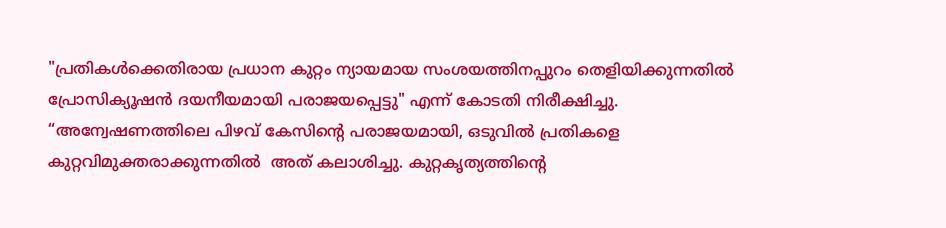"പ്രതികൾക്കെതിരായ പ്രധാന കുറ്റം ന്യായമായ സംശയത്തിനപ്പുറം തെളിയിക്കുന്നതിൽ പ്രോസിക്യൂഷൻ ദയനീയമായി പരാജയപ്പെട്ടു" എന്ന് കോടതി നിരീക്ഷിച്ചു. “അന്വേഷണത്തിലെ പിഴവ് കേസിൻ്റെ പരാജയമായി, ഒടുവിൽ പ്രതികളെ കുറ്റവിമുക്തരാക്കുന്നതിൽ  അത് കലാശിച്ചു. കുറ്റകൃത്യത്തിന്റെ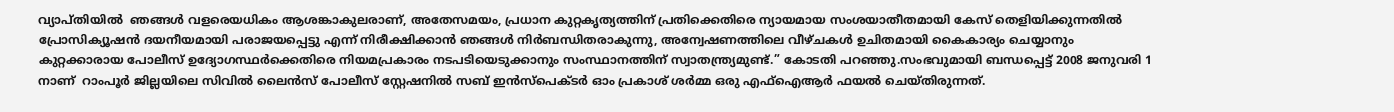വ്യാപ്തിയിൽ  ഞങ്ങൾ വളരെയധികം ആശങ്കാകുലരാണ്, അതേസമയം, പ്രധാന കുറ്റകൃത്യത്തിന് പ്രതിക്കെതിരെ ന്യായമായ സംശയാതീതമായി കേസ് തെളിയിക്കുന്നതിൽ പ്രോസിക്യൂഷൻ ദയനീയമായി പരാജയപ്പെട്ടു എന്ന് നിരീക്ഷിക്കാൻ ഞങ്ങൾ നിർബന്ധിതരാകുന്നു, അന്വേഷണത്തിലെ വീഴ്ചകൾ ഉചിതമായി കൈകാര്യം ചെയ്യാനും കുറ്റക്കാരായ പോലീസ് ഉദ്യോഗസ്ഥർക്കെതിരെ നിയമപ്രകാരം നടപടിയെടുക്കാനും സംസ്ഥാനത്തിന് സ്വാതന്ത്ര്യമുണ്ട്.” കോടതി പറഞ്ഞു.സംഭവുമായി ബന്ധപ്പെട്ട് 2008 ജനുവരി 1 നാണ്  റാംപൂർ ജില്ലയിലെ സിവിൽ ലൈൻസ് പോലീസ് സ്റ്റേഷനിൽ സബ് ഇൻസ്പെക്ടർ ഓം പ്രകാശ് ശർമ്മ ഒരു എഫ്‌ഐആർ ഫയൽ ചെയ്തിരുന്നത്.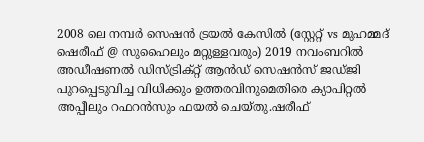2008 ലെ നമ്പർ സെഷൻ ട്രയൽ കേസിൽ (സ്റ്റേറ്റ് vs മുഹമ്മദ് ഷെരീഫ് @ സുഹൈലും മറ്റുള്ളവരും) 2019 നവംബറിൽ അഡീഷണൽ ഡിസ്ട്രിക്റ്റ് ആൻഡ് സെഷൻസ് ജഡ്ജി പുറപ്പെടുവിച്ച വിധിക്കും ഉത്തരവിനുമെതിരെ ക്യാപിറ്റൽ അപ്പീലും റഫറൻസും ഫയൽ ചെയ്തു.ഷരീഫ്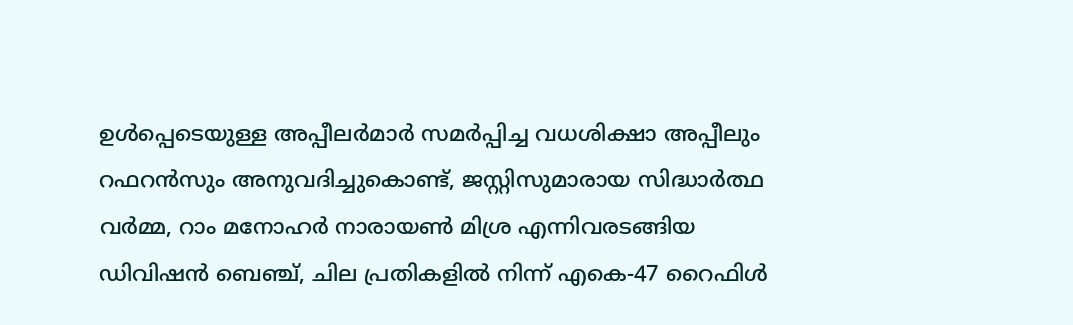ഉൾപ്പെടെയുള്ള അപ്പീലർമാർ സമർപ്പിച്ച വധശിക്ഷാ അപ്പീലും റഫറൻസും അനുവദിച്ചുകൊണ്ട്, ജസ്റ്റിസുമാരായ സിദ്ധാർത്ഥ വർമ്മ, റാം മനോഹർ നാരായൺ മിശ്ര എന്നിവരടങ്ങിയ ഡിവിഷൻ ബെഞ്ച്, ചില പ്രതികളിൽ നിന്ന് എകെ-47 റൈഫിൾ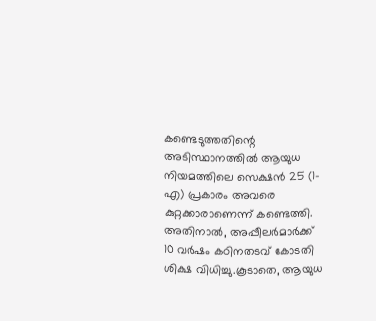കണ്ടെടുത്തതിന്റെ അടിസ്ഥാനത്തിൽ ആയുധ നിയമത്തിലെ സെക്ഷൻ 25 (1-എ) പ്രകാരം അവരെ കുറ്റക്കാരാണെന്ന് കണ്ടെത്തി. അതിനാൽ, അപ്പീലർമാർക്ക് 10 വർഷം കഠിനതടവ് കോടതി ശിക്ഷ വിധിച്ചു.കൂടാതെ, ആയുധ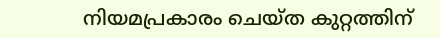നിയമപ്രകാരം ചെയ്ത കുറ്റത്തിന്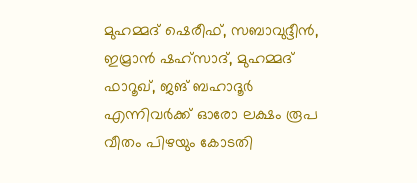മുഹമ്മദ് ഷെരീഫ്, സബാവുദ്ദീൻ, ഇമ്രാൻ ഷഹ്‌സാദ്, മുഹമ്മദ് ഫാറൂഖ്, ജങ് ബഹാദൂർ എന്നിവർക്ക് ഓരോ ലക്ഷം രൂപ വീതം പിഴയും കോടതി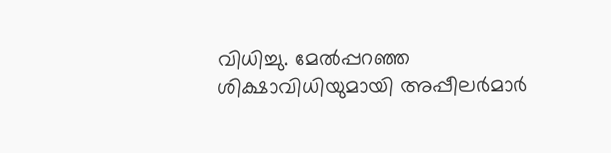വിധിച്ചു. മേൽപ്പറഞ്ഞ ശിക്ഷാവിധിയുമായി അപ്പീലർമാർ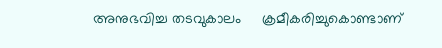അനുഭവിച്ച തടവുകാലം     ക്രമീകരിച്ചുകൊണ്ടാണ്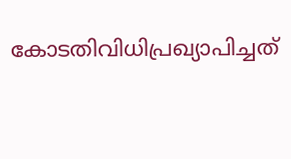കോടതിവിധിപ്രഖ്യാപിച്ചത്